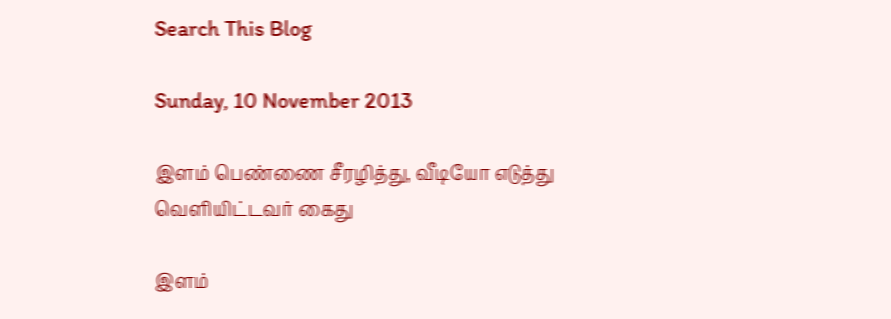Search This Blog

Sunday, 10 November 2013

இளம் பெண்ணை சீரழித்து, வீடியோ எடுத்து வெளியிட்டவர் கைது

இளம்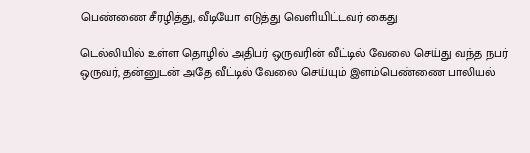பெண்ணை சீரழித்து, வீடியோ எடுத்து வெளியிட்டவர் கைது

டெல்லியில் உள்ள தொழில் அதிபர் ஒருவரின் வீட்டில் வேலை செய்து வந்த நபர் ஒருவர், தன்னுடன் அதே வீட்டில் வேலை செய்யும் இளம்பெண்ணை பாலியல்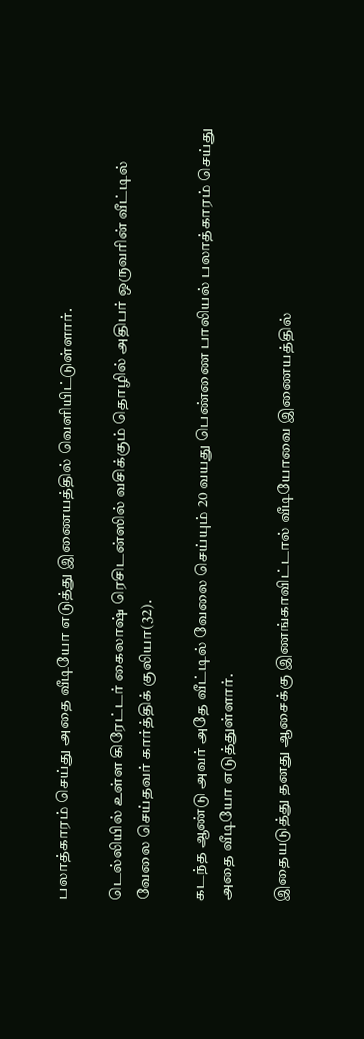பலாத்காரம் செய்து அதை வீடியோ எடுத்து இணையத்தில் வெளியிட்டுள்ளார்.

டெல்லியில் உள்ள கிரேட்டர் கைலாஷ் ரெசிடன்ஸில் வசிக்கும் தொழில் அதிபர் ஒருவரின் வீட்டில் வேலை செய்தவர் கார்த்திக் குலியா(32).

கடந்த ஆண்டு அவர் அதே வீட்டில் வேலை செய்யும் 20 வயது பெண்ணை பாலியல் பலாத்காரம் செய்து அதை வீடியோ எடுத்துள்ளார்.

இதையடுத்து தனது ஆசைக்கு இணங்காவிட்டால் வீடியோவை இணையத்தில்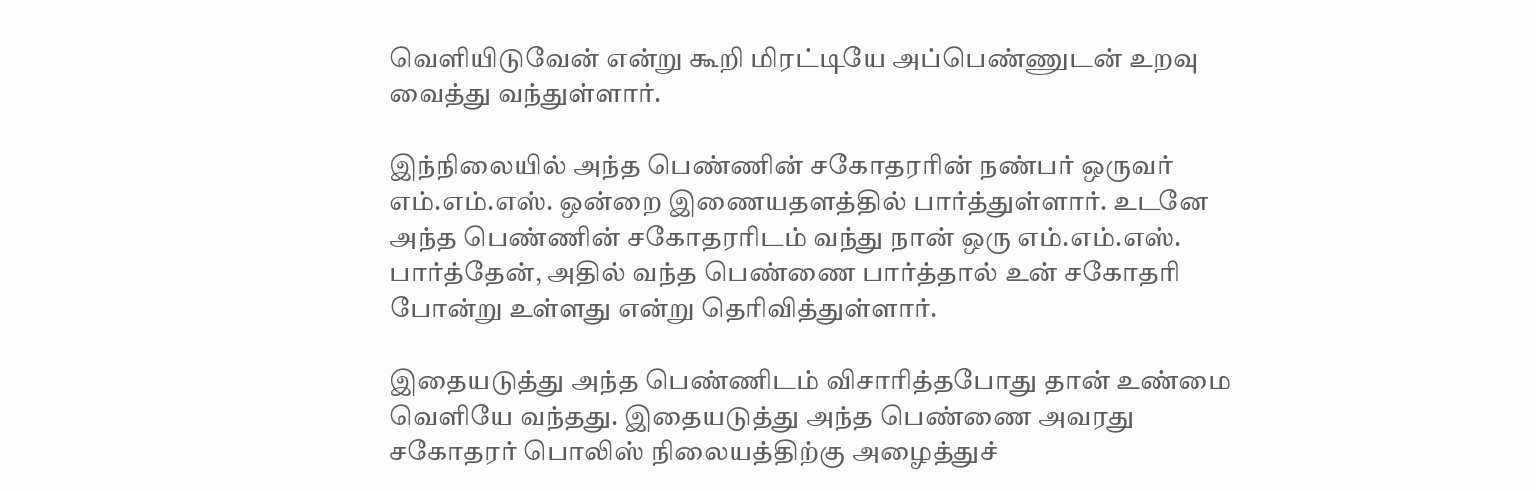வெளியிடுவேன் என்று கூறி மிரட்டியே அப்பெண்ணுடன் உறவு வைத்து வந்துள்ளார்.

இந்நிலையில் அந்த பெண்ணின் சகோதரரின் நண்பர் ஒருவர் எம்.எம்.எஸ். ஒன்றை இணையதளத்தில் பார்த்துள்ளார். உடனே அந்த பெண்ணின் சகோதரரிடம் வந்து நான் ஒரு எம்.எம்.எஸ். பார்த்தேன், அதில் வந்த பெண்ணை பார்த்தால் உன் சகோதரி போன்று உள்ளது என்று தெரிவித்துள்ளார்.

இதையடுத்து அந்த பெண்ணிடம் விசாரித்தபோது தான் உண்மை வெளியே வந்தது. இதையடுத்து அந்த பெண்ணை அவரது சகோதரர் பொலிஸ் நிலையத்திற்கு அழைத்துச்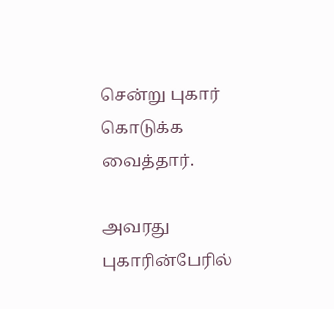சென்று புகார் கொடுக்க வைத்தார்.

அவரது புகாரின்பேரில்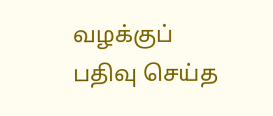வழக்குப் பதிவு செய்த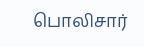பொலிசார்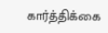கார்த்திக்கை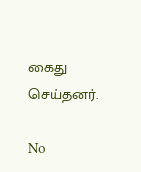கைது செய்தனர்.

No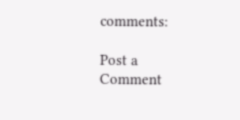comments:

Post a Comment